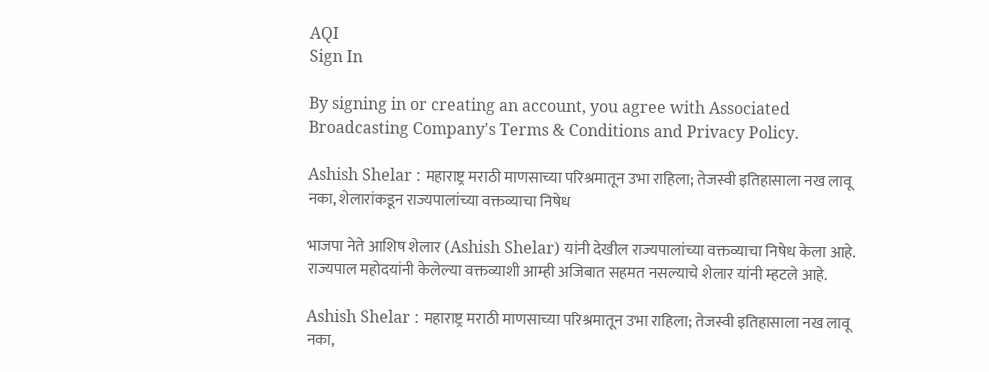AQI
Sign In

By signing in or creating an account, you agree with Associated Broadcasting Company's Terms & Conditions and Privacy Policy.

Ashish Shelar : महाराष्ट्र मराठी माणसाच्या परिश्रमातून उभा राहिला; तेजस्वी इतिहासाला नख लावू नका, शेलारांकडून राज्यपालांच्या वक्तव्याचा निषेध

भाजपा नेते आशिष शेलार (Ashish Shelar) यांनी देखील राज्यपालांच्या वक्तव्याचा निषेध केला आहे. राज्यपाल महोदयांनी केलेल्या वक्तव्याशी आम्ही अजिबात सहमत नसल्याचे शेलार यांनी म्हटले आहे.

Ashish Shelar : महाराष्ट्र मराठी माणसाच्या परिश्रमातून उभा राहिला; तेजस्वी इतिहासाला नख लावू नका,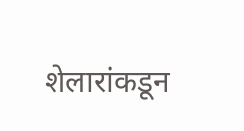शेलारांकडून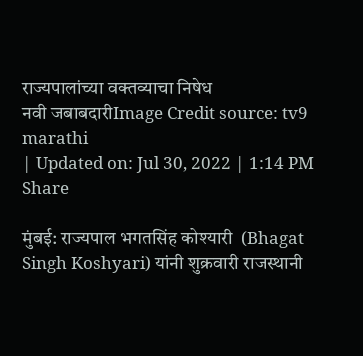राज्यपालांच्या वक्तव्याचा निषेध
नवी जबाबदारीImage Credit source: tv9 marathi
| Updated on: Jul 30, 2022 | 1:14 PM
Share

मुंबई: राज्यपाल भगतसिंह कोश्यारी  (Bhagat Singh Koshyari) यांनी शुक्रवारी राजस्थानी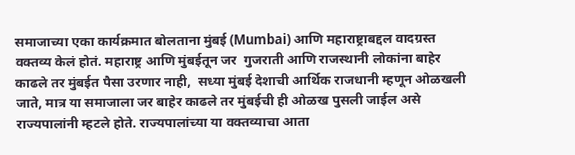समाजाच्या एका कार्यक्रमात बोलताना मुंबई (Mumbai) आणि महाराष्ट्राबद्दल वादग्रस्त वक्तव्य केलं होतं. महाराष्ट्र आणि मुंबईतून जर  गुजराती आणि राजस्थानी लोकांना बाहेर काढले तर मुंबईत पैसा उरणार नाही,  सध्या मुंबई देशाची आर्थिक राजधानी म्हणून ओळखली जाते, मात्र या समाजाला जर बाहेर काढले तर मुंबईची ही ओळख पुसली जाईल असे राज्यपालांनी म्हटले होते. राज्यपालांच्या या वक्तव्याचा आता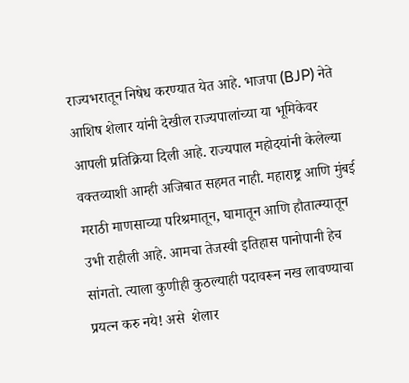राज्यभरातून निषेध करण्यात येत आहे. भाजपा (BJP) नेते आशिष शेलार यांनी देखील राज्यपालांच्या या भूमिकेवर आपली प्रतिक्रिया दिली आहे. राज्यपाल महोदयांनी केलेल्या वक्तव्याशी आम्ही अजिबात सहमत नाही. महाराष्ट्र आणि मुंबई मराठी माणसाच्या परिश्रमातून, घामातून आणि हौतात्म्यातून उभी राहीली आहे. आमचा तेजस्वी इतिहास पानोपानी हेच सांगतो. त्याला कुणीही कुठल्याही पदावरून नख लावण्याचा प्रयत्न करु नये! असे  शेलार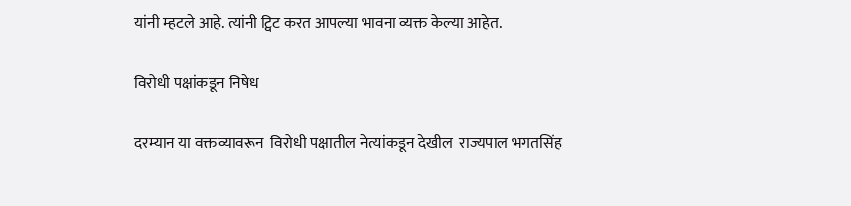यांनी म्हटले आहे. त्यांनी ट्विट करत आपल्या भावना व्यक्त केल्या आहेत.

विरोधी पक्षांकडून निषेध

दरम्यान या वक्तव्यावरून  विरोधी पक्षातील नेत्यांकडून देखील  राज्यपाल भगतसिंह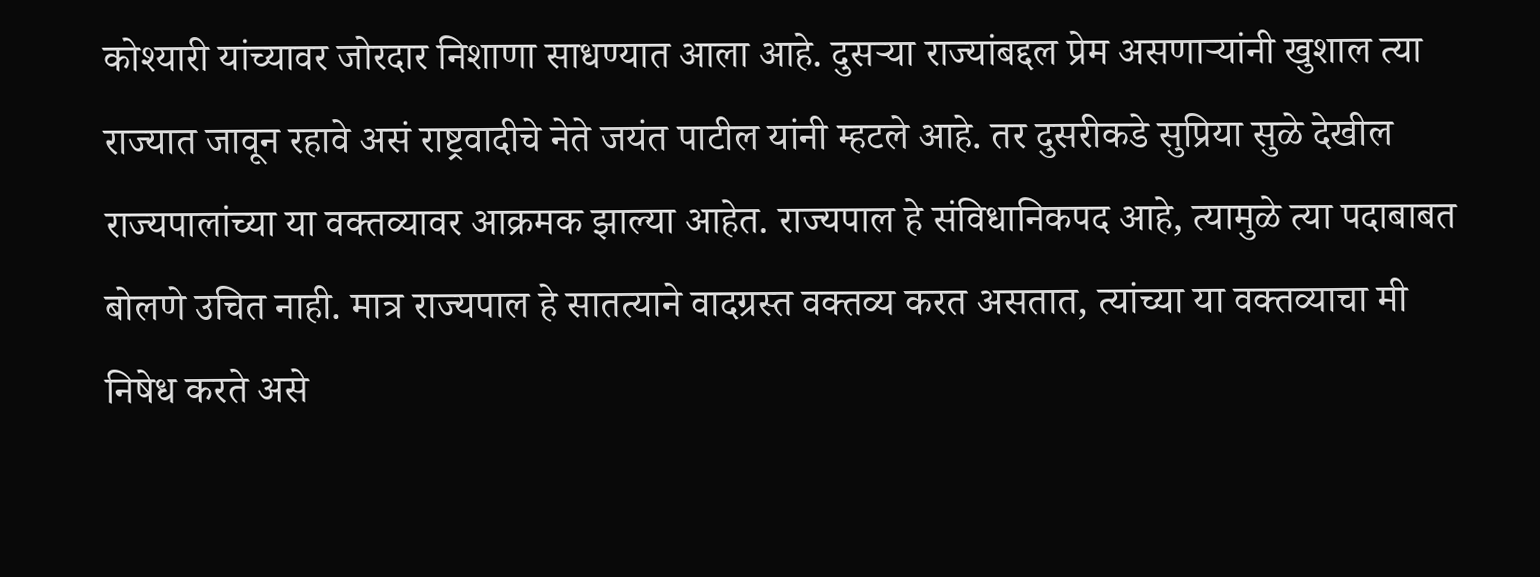कोश्यारी यांच्यावर जोरदार निशाणा साधण्यात आला आहे. दुसऱ्या राज्यांबद्दल प्रेम असणाऱ्यांनी खुशाल त्या राज्यात जावून रहावे असं राष्ट्रवादीचे नेते जयंत पाटील यांनी म्हटले आहे. तर दुसरीकडे सुप्रिया सुळे देखील राज्यपालांच्या या वक्तव्यावर आक्रमक झाल्या आहेत. राज्यपाल हे संविधानिकपद आहे, त्यामुळे त्या पदाबाबत बोलणे उचित नाही. मात्र राज्यपाल हे सातत्याने वादग्रस्त वक्तव्य करत असतात, त्यांच्या या वक्तव्याचा मी निषेध करते असे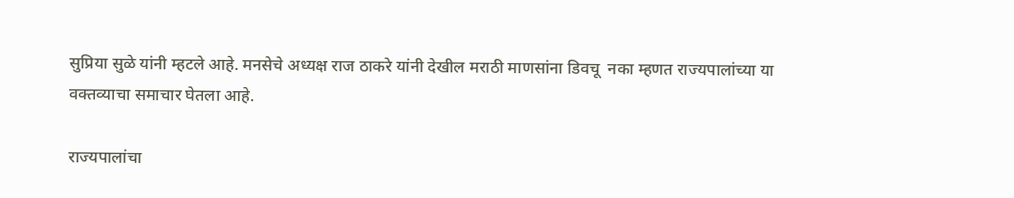सुप्रिया सुळे यांनी म्हटले आहे. मनसेचे अध्यक्ष राज ठाकरे यांनी देखील मराठी माणसांना डिवचू  नका म्हणत राज्यपालांच्या या वक्तव्याचा समाचार घेतला आहे.

राज्यपालांचा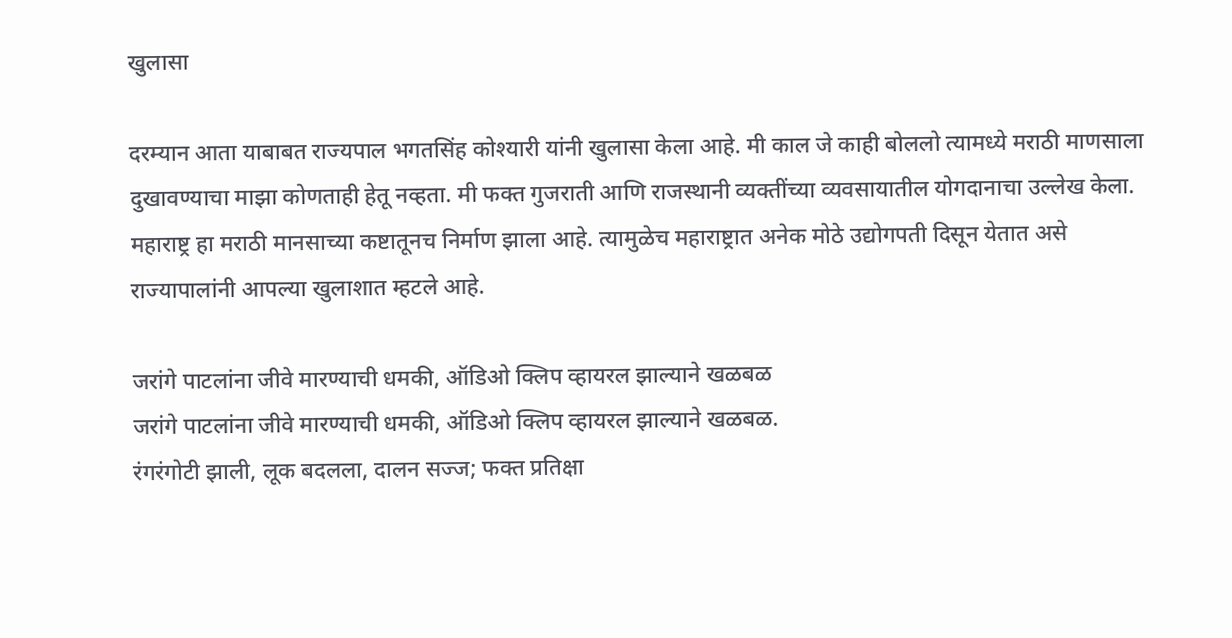खुलासा

दरम्यान आता याबाबत राज्यपाल भगतसिंह कोश्यारी यांनी खुलासा केला आहे. मी काल जे काही बोललो त्यामध्ये मराठी माणसाला दुखावण्याचा माझा कोणताही हेतू नव्हता. मी फक्त गुजराती आणि राजस्थानी व्यक्तींच्या व्यवसायातील योगदानाचा उल्लेख केला. महाराष्ट्र हा मराठी मानसाच्या कष्टातूनच निर्माण झाला आहे. त्यामुळेच महाराष्ट्रात अनेक मोठे उद्योगपती दिसून येतात असे राज्यापालांनी आपल्या खुलाशात म्हटले आहे.

जरांगे पाटलांना जीवे मारण्याची धमकी, ऑडिओ क्लिप व्हायरल झाल्याने खळबळ
जरांगे पाटलांना जीवे मारण्याची धमकी, ऑडिओ क्लिप व्हायरल झाल्याने खळबळ.
रंगरंगोटी झाली, लूक बदलला, दालन सज्ज; फक्त प्रतिक्षा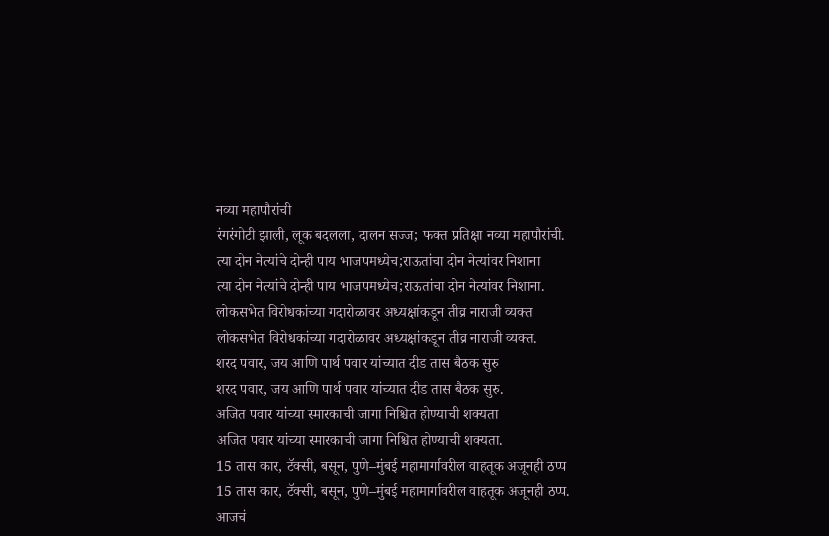नव्या महापौरांची
रंगरंगोटी झाली, लूक बदलला, दालन सज्ज; फक्त प्रतिक्षा नव्या महापौरांची.
त्या दोन नेत्यांचे दोन्ही पाय भाजपमध्येच;राऊतांचा दोन नेत्यांवर निशाना
त्या दोन नेत्यांचे दोन्ही पाय भाजपमध्येच;राऊतांचा दोन नेत्यांवर निशाना.
लोकसभेत विरोधकांच्या गदारोळावर अध्यक्षांकडून तीव्र नाराजी व्यक्त
लोकसभेत विरोधकांच्या गदारोळावर अध्यक्षांकडून तीव्र नाराजी व्यक्त.
शरद पवार, जय आणि पार्थ पवार यांच्यात दीड तास बैठक सुरु
शरद पवार, जय आणि पार्थ पवार यांच्यात दीड तास बैठक सुरु.
अजित पवार यांच्या स्मारकाची जागा निश्चित होण्याची शक्यता
अजित पवार यांच्या स्मारकाची जागा निश्चित होण्याची शक्यता.
15 तास कार, टॅक्सी, बसून, पुणे–मुंबई महामार्गावरील वाहतूक अजूनही ठप्प
15 तास कार, टॅक्सी, बसून, पुणे–मुंबई महामार्गावरील वाहतूक अजूनही ठप्प.
आजचं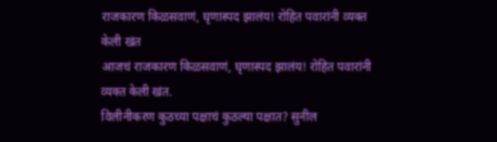राजकारण किळसवाणं, घृणास्पद झालंय! रोहित पवारांनी व्यक्त केली खंत
आजचं राजकारण किळसवाणं, घृणास्पद झालंय! रोहित पवारांनी व्यक्त केली खंत.
विलीनीकरण कुठच्या पक्षाचं कुठल्या पक्षात? सुनील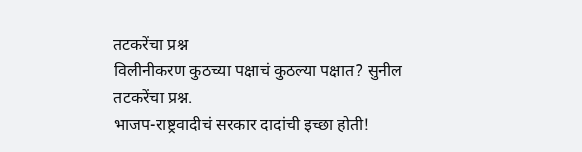तटकरेंचा प्रश्न
विलीनीकरण कुठच्या पक्षाचं कुठल्या पक्षात? सुनील तटकरेंचा प्रश्न.
भाजप-राष्ट्रवादीचं सरकार दादांची इच्छा होती!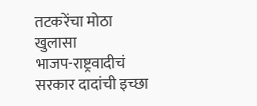तटकरेंचा मोठा खुलासा
भाजप-राष्ट्रवादीचं सरकार दादांची इच्छा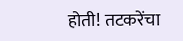होती! तटकरेंचा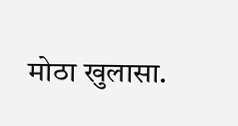मोठा खुलासा.